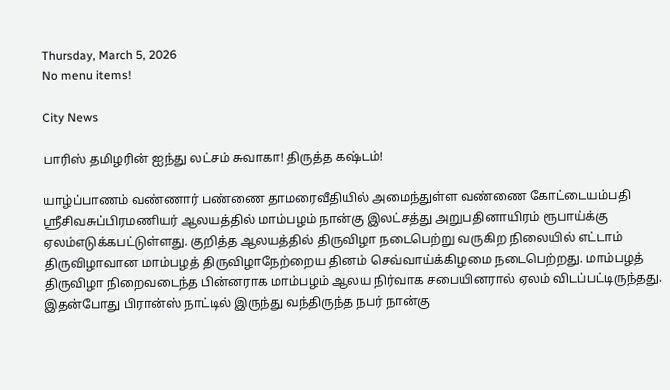Thursday, March 5, 2026
No menu items!

City News

பாரிஸ் தமிழரின் ஐந்து லட்சம் சுவாகா! திருத்த கஷ்டம்!

யாழ்ப்பாணம் வண்ணார் பண்ணை தாமரைவீதியில் அமைந்துள்ள வண்ணை கோட்டையம்பதி ஸ்ரீசிவசுப்பிரமணியர் ஆலயத்தில் மாம்பழம் நான்கு இலட்சத்து அறுபதினாயிரம் ரூபாய்க்கு ஏலம்எடுக்கபட்டுள்ளது. குறித்த ஆலயத்தில் திருவிழா நடைபெற்று வருகிற நிலையில் எட்டாம் திருவிழாவான மாம்பழத் திருவிழாநேற்றைய தினம் செவ்வாய்க்கிழமை நடைபெற்றது. மாம்பழத் திருவிழா நிறைவடைந்த பின்னராக மாம்பழம் ஆலய நிர்வாக சபையினரால் ஏலம் விடப்பட்டிருந்தது.  இதன்போது பிரான்ஸ் நாட்டில் இருந்து வந்திருந்த நபர் நான்கு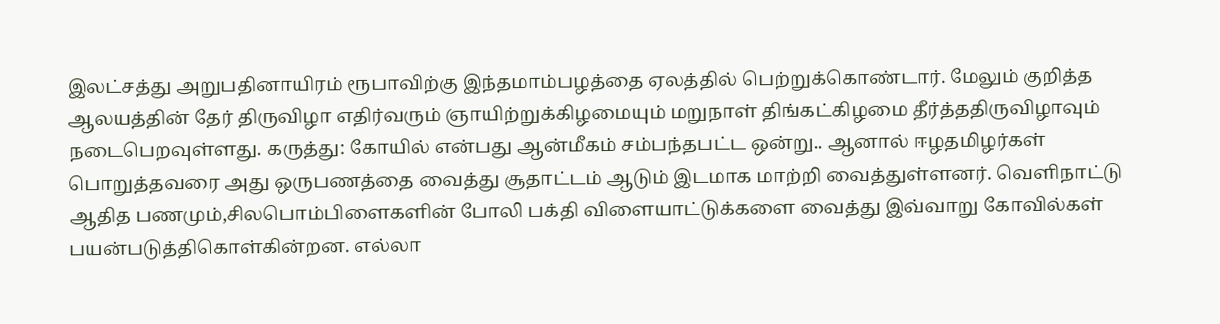இலட்சத்து அறுபதினாயிரம் ரூபாவிற்கு இந்தமாம்பழத்தை ஏலத்தில் பெற்றுக்கொண்டார். மேலும் குறித்த ஆலயத்தின் தேர் திருவிழா எதிர்வரும் ஞாயிற்றுக்கிழமையும் மறுநாள் திங்கட்கிழமை தீர்த்ததிருவிழாவும் நடைபெறவுள்ளது. கருத்து: கோயில் என்பது ஆன்மீகம் சம்பந்தபட்ட ஒன்று.. ஆனால் ஈழதமிழர்கள் பொறுத்தவரை அது ஒருபணத்தை வைத்து சூதாட்டம் ஆடும் இடமாக மாற்றி வைத்துள்ளனர். வெளிநாட்டு ஆதித பணமும்,சிலபொம்பிளைகளின் போலி பக்தி விளையாட்டுக்களை வைத்து இவ்வாறு கோவில்கள் பயன்படுத்திகொள்கின்றன. எல்லா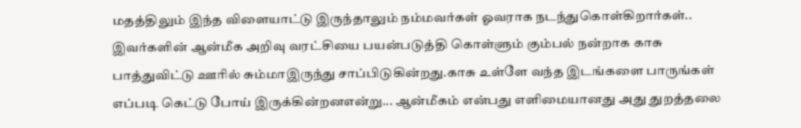மதத்திலும் இந்த விளையாட்டு இருந்தாலும் நம்மவர்கள் ஓவராக நடந்துகொள்கிறார்கள்.. இவர்களின் ஆன்மீக அறிவு வரட்சியை பயன்படுத்தி கொள்ளும் கும்பல் நன்றாக காசு பாத்துவிட்டு ஊரில் சும்மாஇருந்து சாப்பிடுகின்றது.காசு உள்ளே வந்த இடங்களை பாருங்கள் எப்படி கெட்டு போய் இருக்கின்றனஎன்று... ஆன்மீகம் என்பது எளிமையானது அது துறத்தலை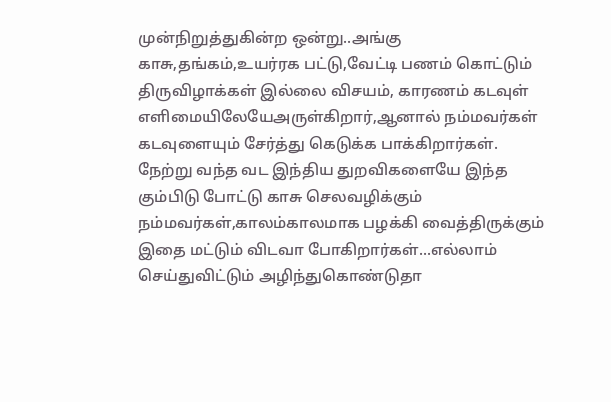முன்நிறுத்துகின்ற ஒன்று..அங்கு காசு,தங்கம்,உயர்ரக பட்டு,வேட்டி பணம் கொட்டும் திருவிழாக்கள் இல்லை விசயம், காரணம் கடவுள் எளிமையிலேயேஅருள்கிறார்,ஆனால் நம்மவர்கள் கடவுளையும் சேர்த்து கெடுக்க பாக்கிறார்கள்.  நேற்று வந்த வட இந்திய துறவிகளையே இந்த கும்பிடு போட்டு காசு செலவழிக்கும் நம்மவர்கள்,காலம்காலமாக பழக்கி வைத்திருக்கும் இதை மட்டும் விடவா போகிறார்கள்...எல்லாம் செய்துவிட்டும் அழிந்துகொண்டுதா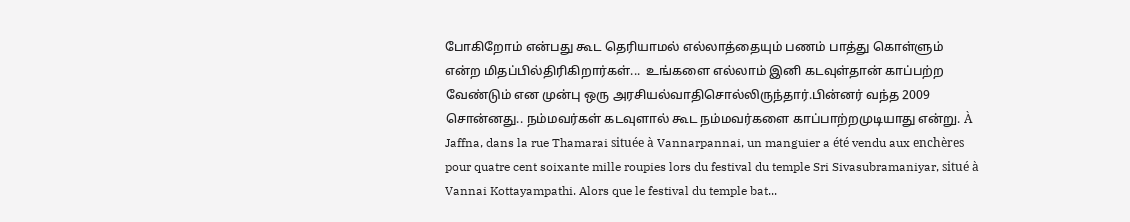போகிறோம் என்பது கூட தெரியாமல் எல்லாத்தையும் பணம் பாத்து கொள்ளும் என்ற மிதப்பில்திரிகிறார்கள்...  உங்களை எல்லாம் இனி கடவுள்தான் காப்பற்ற வேண்டும் என முன்பு ஒரு அரசியல்வாதிசொல்லிருந்தார்.பின்னர் வந்த 2009 சொன்னது.. நம்மவர்கள் கடவுளால் கூட நம்மவர்களை காப்பாற்றமுடியாது என்று. À Jaffna, dans la rue Thamarai située à Vannarpannai, un manguier a été vendu aux enchères pour quatre cent soixante mille roupies lors du festival du temple Sri Sivasubramaniyar, situé à Vannai Kottayampathi. Alors que le festival du temple bat...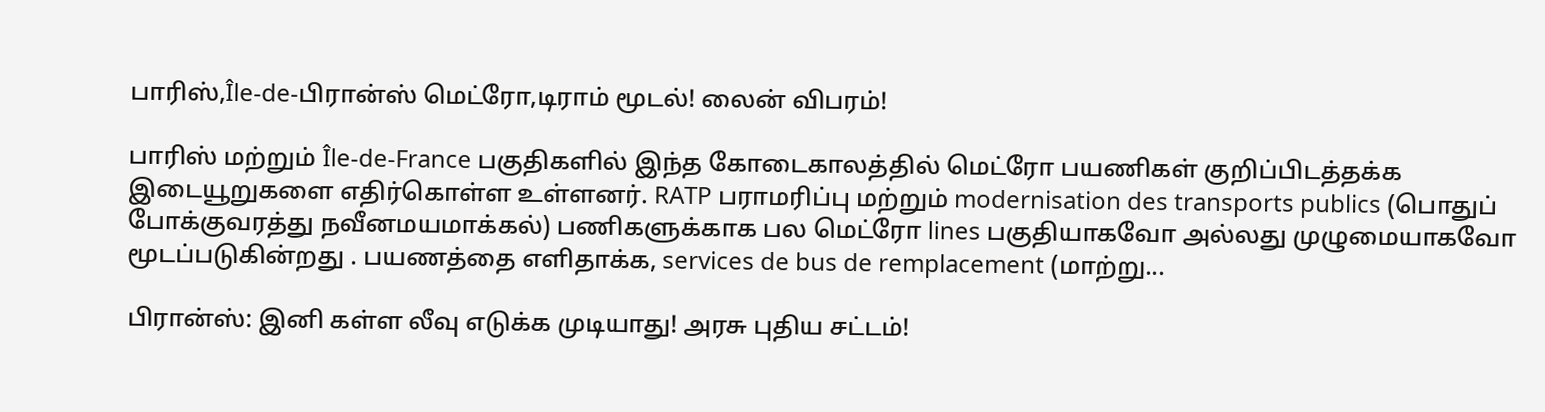பாரிஸ்,Île-de-பிரான்ஸ் மெட்ரோ,டிராம் மூடல்! லைன் விபரம்!

பாரிஸ் மற்றும் Île-de-France பகுதிகளில் இந்த கோடைகாலத்தில் மெட்ரோ பயணிகள் குறிப்பிடத்தக்க இடையூறுகளை எதிர்கொள்ள உள்ளனர். RATP பராமரிப்பு மற்றும் modernisation des transports publics (பொதுப் போக்குவரத்து நவீனமயமாக்கல்) பணிகளுக்காக பல மெட்ரோ lines பகுதியாகவோ அல்லது முழுமையாகவோ மூடப்படுகின்றது . பயணத்தை எளிதாக்க, services de bus de remplacement (மாற்று...

பிரான்ஸ்: இனி கள்ள லீவு எடுக்க முடியாது! அரசு புதிய சட்டம்!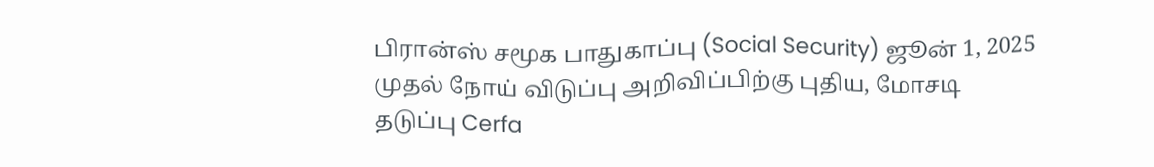பிரான்ஸ் சமூக பாதுகாப்பு (Social Security) ஜூன் 1, 2025 முதல் நோய் விடுப்பு அறிவிப்பிற்கு புதிய, மோசடி தடுப்பு Cerfa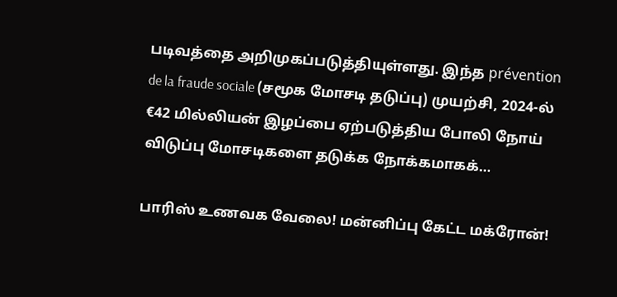படிவத்தை அறிமுகப்படுத்தியுள்ளது. இந்த prévention de la fraude sociale (சமூக மோசடி தடுப்பு) முயற்சி, 2024-ல் €42 மில்லியன் இழப்பை ஏற்படுத்திய போலி நோய் விடுப்பு மோசடிகளை தடுக்க நோக்கமாகக்...

பாரிஸ் உணவக வேலை! மன்னிப்பு கேட்ட மக்ரோன்!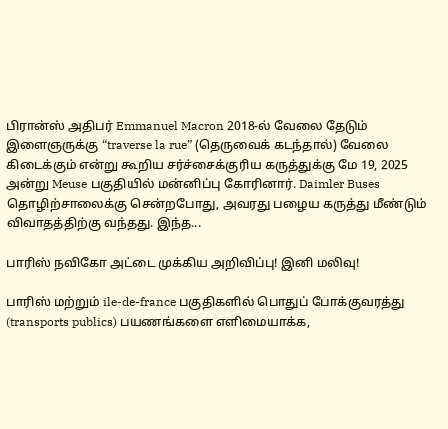பிரான்ஸ் அதிபர் Emmanuel Macron 2018-ல் வேலை தேடும் இளைஞருக்கு “traverse la rue” (தெருவைக் கடந்தால்) வேலை கிடைக்கும் என்று கூறிய சர்ச்சைக்குரிய கருத்துக்கு மே 19, 2025 அன்று Meuse பகுதியில் மன்னிப்பு கோரினார். Daimler Buses தொழிற்சாலைக்கு சென்றபோது, அவரது பழைய கருத்து மீண்டும் விவாதத்திற்கு வந்தது. இந்த...

பாரிஸ் நவிகோ அட்டை முக்கிய அறிவிப்பு! இனி மலிவு!

பாரிஸ் மற்றும் ile-de-france பகுதிகளில் பொதுப் போக்குவரத்து (transports publics) பயணங்களை எளிமையாக்க,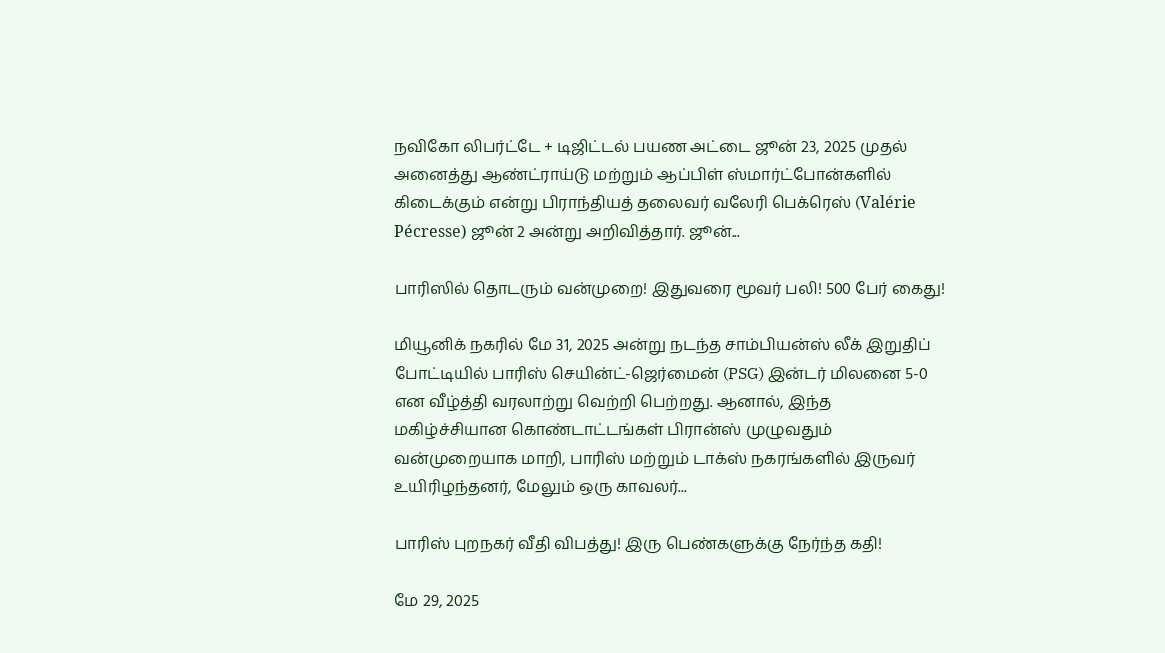நவிகோ லிபர்ட்டே + டிஜிட்டல் பயண அட்டை ஜூன் 23, 2025 முதல் அனைத்து ஆண்ட்ராய்டு மற்றும் ஆப்பிள் ஸ்மார்ட்போன்களில் கிடைக்கும் என்று பிராந்தியத் தலைவர் வலேரி பெக்ரெஸ் (Valérie Pécresse) ஜூன் 2 அன்று அறிவித்தார். ஜூன்...

பாரிஸில் தொடரும் வன்முறை! இதுவரை மூவர் பலி! 500 பேர் கைது!

மியூனிக் நகரில் மே 31, 2025 அன்று நடந்த சாம்பியன்ஸ் லீக் இறுதிப் போட்டியில் பாரிஸ் செயின்ட்-ஜெர்மைன் (PSG) இன்டர் மிலனை 5-0 என வீழ்த்தி வரலாற்று வெற்றி பெற்றது. ஆனால், இந்த மகிழ்ச்சியான கொண்டாட்டங்கள் பிரான்ஸ் முழுவதும் வன்முறையாக மாறி, பாரிஸ் மற்றும் டாக்ஸ் நகரங்களில் இருவர் உயிரிழந்தனர், மேலும் ஒரு காவலர்...

பாரிஸ் புறநகர் வீதி விபத்து! இரு பெண்களுக்கு நேர்ந்த கதி!

மே 29, 2025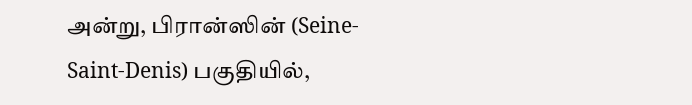அன்று, பிரான்ஸின் (Seine-Saint-Denis) பகுதியில்,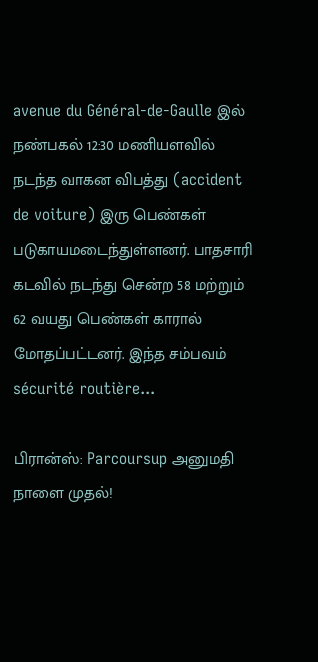avenue du Général-de-Gaulle இல் நண்பகல் 12:30 மணியளவில் நடந்த வாகன விபத்து (accident de voiture) இரு பெண்கள் படுகாயமடைந்துள்ளனர். பாதசாரி கடவில் நடந்து சென்ற 58 மற்றும் 62 வயது பெண்கள் காரால் மோதப்பட்டனர். இந்த சம்பவம் sécurité routière...

பிரான்ஸ்: Parcoursup அனுமதி நாளை முதல்!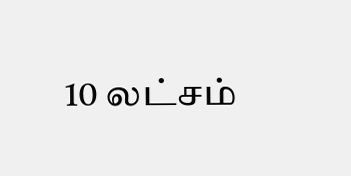10 லட்சம்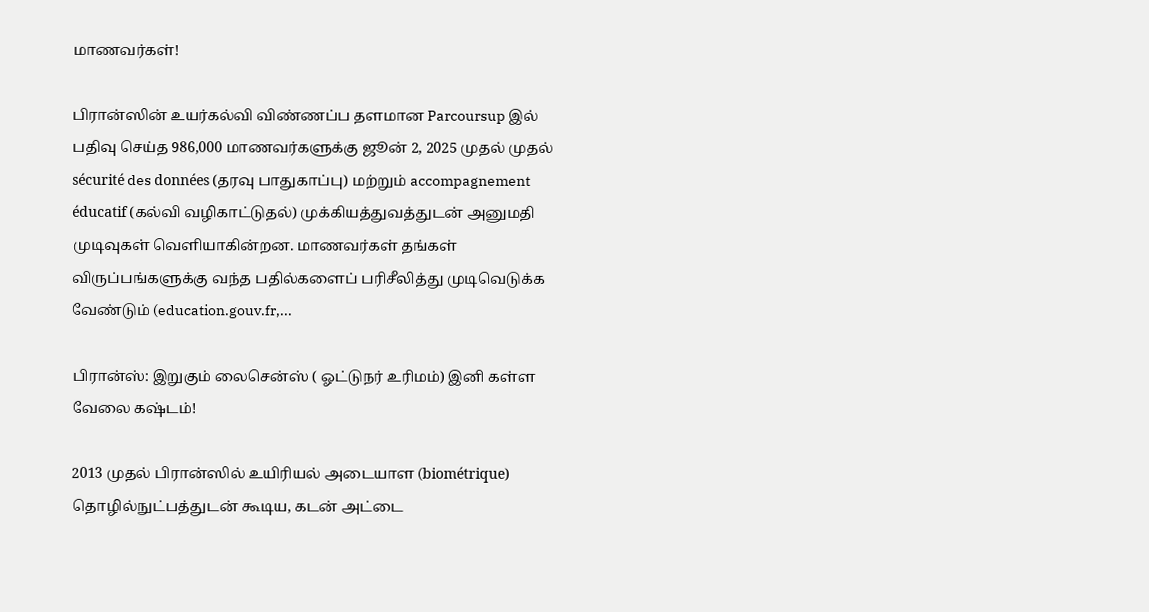மாணவர்கள்!

பிரான்ஸின் உயர்கல்வி விண்ணப்ப தளமான Parcoursup இல் பதிவு செய்த 986,000 மாணவர்களுக்கு ஜூன் 2, 2025 முதல் முதல் sécurité des données (தரவு பாதுகாப்பு) மற்றும் accompagnement éducatif (கல்வி வழிகாட்டுதல்) முக்கியத்துவத்துடன் அனுமதி முடிவுகள் வெளியாகின்றன. மாணவர்கள் தங்கள் விருப்பங்களுக்கு வந்த பதில்களைப் பரிசீலித்து முடிவெடுக்க வேண்டும் (education.gouv.fr,...

பிரான்ஸ்: இறுகும் லைசென்ஸ் ( ஓட்டுநர் உரிமம்) இனி கள்ள வேலை கஷ்டம்!

2013 முதல் பிரான்ஸில் உயிரியல் அடையாள (biométrique) தொழில்நுட்பத்துடன் கூடிய, கடன் அட்டை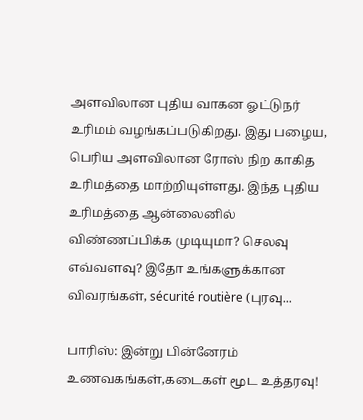அளவிலான புதிய வாகன ஓட்டுநர் உரிமம் வழங்கப்படுகிறது. இது பழைய, பெரிய அளவிலான ரோஸ் நிற காகித உரிமத்தை மாற்றியுள்ளது. இந்த புதிய உரிமத்தை ஆன்லைனில் விண்ணப்பிக்க முடியுமா? செலவு எவ்வளவு? இதோ உங்களுக்கான விவரங்கள், sécurité routière (புரவு...

பாரிஸ்: இன்று பின்னேரம் உணவகங்கள்,கடைகள் மூட உத்தரவு!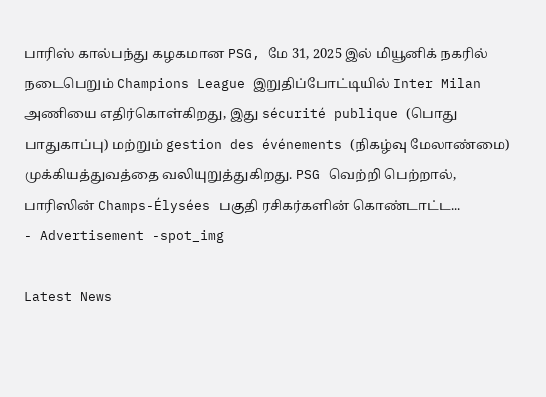பாரிஸ் கால்பந்து கழகமான PSG, மே 31, 2025 இல் மியூனிக் நகரில் நடைபெறும் Champions League இறுதிப்போட்டியில் Inter Milan அணியை எதிர்கொள்கிறது, இது sécurité publique (பொது பாதுகாப்பு) மற்றும் gestion des événements (நிகழ்வு மேலாண்மை) முக்கியத்துவத்தை வலியுறுத்துகிறது. PSG வெற்றி பெற்றால், பாரிஸின் Champs-Élysées பகுதி ரசிகர்களின் கொண்டாட்ட...
- Advertisement -spot_img

Latest News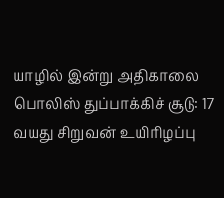யாழில் இன்று அதிகாலை பொலிஸ் துப்பாக்கிச் சூடு: 17 வயது சிறுவன் உயிரிழப்பு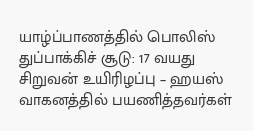யாழ்ப்பாணத்தில் பொலிஸ் துப்பாக்கிச் சூடு: 17 வயது சிறுவன் உயிரிழப்பு – ஹயஸ் வாகனத்தில் பயணித்தவர்கள்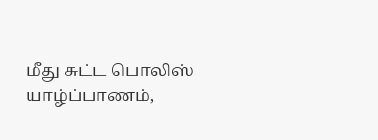மீது சுட்ட பொலிஸ் யாழ்ப்பாணம்,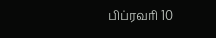பிப்ரவரி 10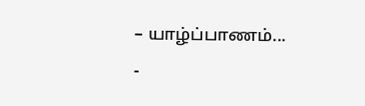– யாழ்ப்பாணம்...
-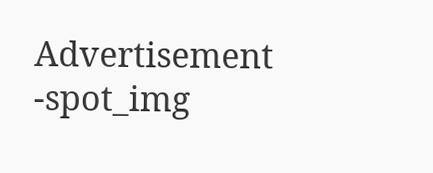Advertisement -spot_img